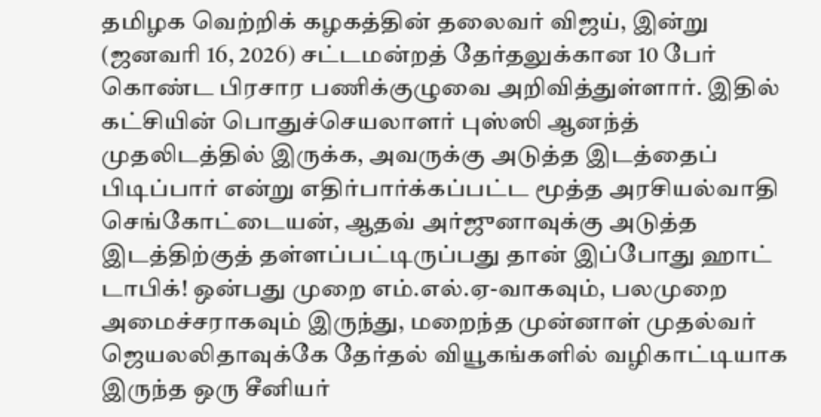தமிழக வெற்றிக் கழகத்தின் தலைவர் விஜய், இன்று (ஜனவரி 16, 2026) சட்டமன்றத் தேர்தலுக்கான 10 பேர் கொண்ட பிரசார பணிக்குழுவை அறிவித்துள்ளார். இதில் கட்சியின் பொதுச்செயலாளர் புஸ்ஸி ஆனந்த் முதலிடத்தில் இருக்க, அவருக்கு அடுத்த இடத்தைப் பிடிப்பார் என்று எதிர்பார்க்கப்பட்ட மூத்த அரசியல்வாதி செங்கோட்டையன், ஆதவ் அர்ஜுனாவுக்கு அடுத்த இடத்திற்குத் தள்ளப்பட்டிருப்பது தான் இப்போது ஹாட் டாபிக்! ஒன்பது முறை எம்.எல்.ஏ-வாகவும், பலமுறை அமைச்சராகவும் இருந்து, மறைந்த முன்னாள் முதல்வர் ஜெயலலிதாவுக்கே தேர்தல் வியூகங்களில் வழிகாட்டியாக இருந்த ஒரு சீனியர்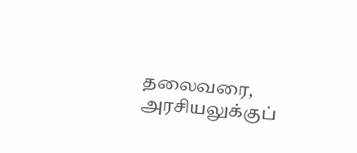தலைவரை, அரசியலுக்குப்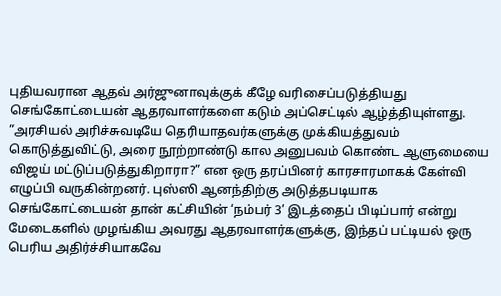புதியவரான ஆதவ் அர்ஜுனாவுக்குக் கீழே வரிசைப்படுத்தியது செங்கோட்டையன் ஆதரவாளர்களை கடும் அப்செட்டில் ஆழ்த்தியுள்ளது.
”அரசியல் அரிச்சுவடியே தெரியாதவர்களுக்கு முக்கியத்துவம் கொடுத்துவிட்டு, அரை நூற்றாண்டு கால அனுபவம் கொண்ட ஆளுமையை விஜய் மட்டுப்படுத்துகிறாரா?” என ஒரு தரப்பினர் காரசாரமாகக் கேள்வி எழுப்பி வருகின்றனர். புஸ்ஸி ஆனந்திற்கு அடுத்தபடியாக செங்கோட்டையன் தான் கட்சியின் ‘நம்பர் 3’ இடத்தைப் பிடிப்பார் என்று மேடைகளில் முழங்கிய அவரது ஆதரவாளர்களுக்கு, இந்தப் பட்டியல் ஒரு பெரிய அதிர்ச்சியாகவே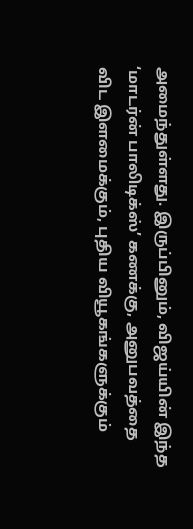அமைந்துள்ளது. இருப்பினும், விஜய்யின் இந்த ‘மாடர்ன் பாலிடிக்ஸ்’ கணக்கு, அனுபவத்தை விட இளமைக்கும், புதிய வியூகங்களுக்கும்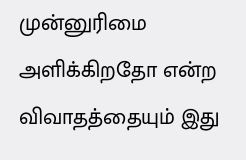முன்னுரிமை அளிக்கிறதோ என்ற விவாதத்தையும் இது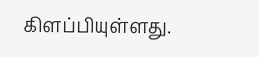கிளப்பியுள்ளது.